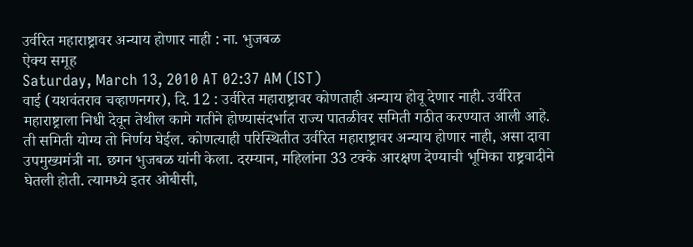उर्वरित महाराष्ट्रावर अन्याय होणार नाही : ना. भुजबळ
ऐक्य समूह
Saturday, March 13, 2010 AT 02:37 AM (IST)
वाई (यशवंतराव चव्हाणनगर), दि. 12 : उर्वरित महाराष्ट्रावर कोणताही अन्याय होवू देणार नाही. उर्वरित महाराष्ट्राला निधी देवून तेथील कामे गतीने होण्यासंदर्भात राज्य पातळीवर समिती गठीत करण्यात आली आहे. ती समिती योग्य तो निर्णय घेईल. कोणत्याही परिस्थितीत उर्वरित महाराष्ट्रावर अन्याय होणार नाही, असा दावा उपमुख्यमंत्री ना. छगन भुजबळ यांनी केला. दरम्यान, महिलांना 33 टक्के आरक्षण देण्याची भूमिका राष्ट्रवादीने घेतली होती. त्यामध्ये इतर ओबीसी,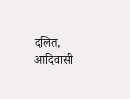दलित, आदिवासी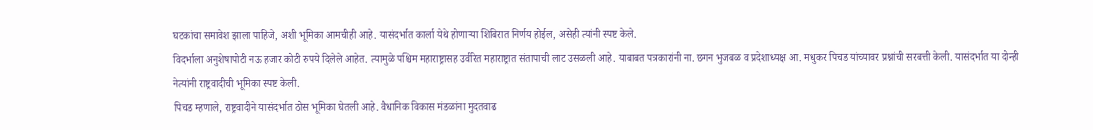घटकांचा समावेश झाला पाहिजे, अशी भूमिका आमचीही आहे. यासंदर्भात कार्ला येथे होणाऱ्या शिबिरात निर्णय होईल, असेही त्यांनी स्पष्ट केले.
विदर्भाला अनुशेषापोटी नऊ हजार कोटी रुपये दिलेले आहेत. त्यामुळे पश्चिम महाराष्ट्रासह उर्वरित महाराष्ट्रात संतापाची लाट उसळली आहे. याबाबत पत्रकारांनी ना. छगन भुजबळ व प्रदेशाध्यक्ष आ. मधुकर पिचड यांच्यावर प्रश्नांची सरबत्ती केली. यासंदर्भात या दोन्ही नेत्यांनी राष्ट्रवादीची भूमिका स्पष्ट केली.
पिचड म्हणाले, राष्ट्रवादीने यासंदर्भात ठोस भूमिका घेतली आहे. वैधानिक विकास मंडळांना मुदतवाढ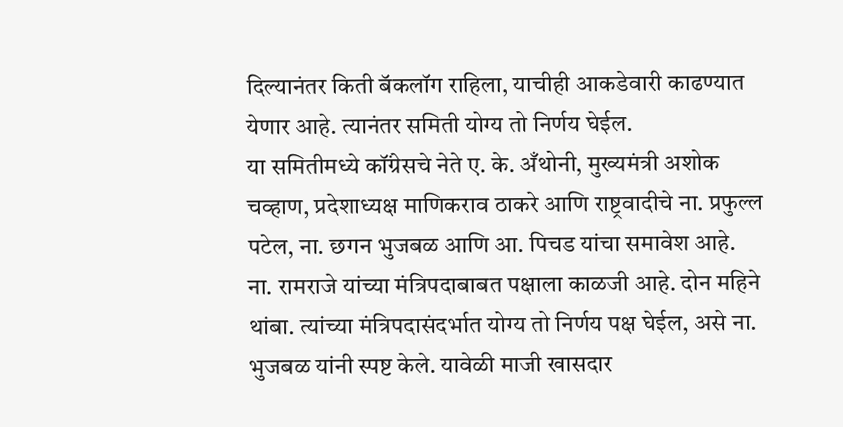दिल्यानंतर किती बॅकलॉग राहिला, याचीही आकडेवारी काढण्यात येणार आहे. त्यानंतर समिती योग्य तो निर्णय घेईल.
या समितीमध्ये कॉंग्रेसचे नेते ए. के. अँथोनी, मुख्यमंत्री अशोक चव्हाण, प्रदेशाध्यक्ष माणिकराव ठाकरे आणि राष्ट्रवादीचे ना. प्रफुल्ल पटेल, ना. छगन भुजबळ आणि आ. पिचड यांचा समावेश आहे.
ना. रामराजे यांच्या मंत्रिपदाबाबत पक्षाला काळजी आहे. दोन महिने थांबा. त्यांच्या मंत्रिपदासंदर्भात योग्य तो निर्णय पक्ष घेईल, असे ना. भुजबळ यांनी स्पष्ट केले. यावेळी माजी खासदार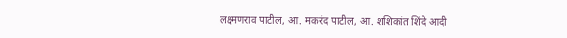लक्ष्मणराव पाटील, आ. मकरंद पाटील, आ. शशिकांत शिंदे आदी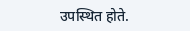उपस्थित होते.